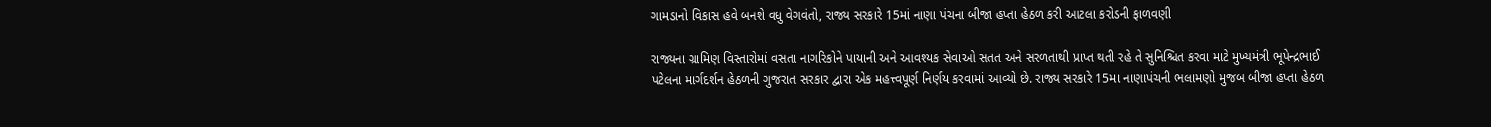ગામડાનો વિકાસ હવે બનશે વધુ વેગવંતો, રાજ્ય સરકારે 15માં નાણા પંચના બીજા હપ્તા હેઠળ કરી આટલા કરોડની ફાળવણી

રાજ્યના ગ્રામિણ વિસ્તારોમાં વસતા નાગરિકોને પાયાની અને આવશ્યક સેવાઓ સતત અને સરળતાથી પ્રાપ્ત થતી રહે તે સુનિશ્ચિત કરવા માટે મુખ્યમંત્રી ભૂપેન્દ્રભાઈ પટેલના માર્ગદર્શન હેઠળની ગુજરાત સરકાર દ્વારા એક મહત્ત્વપૂર્ણ નિર્ણય કરવામાં આવ્યો છે. રાજ્ય સરકારે 15મા નાણાપંચની ભલામણો મુજબ બીજા હપ્તા હેઠળ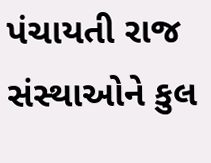પંચાયતી રાજ સંસ્થાઓને કુલ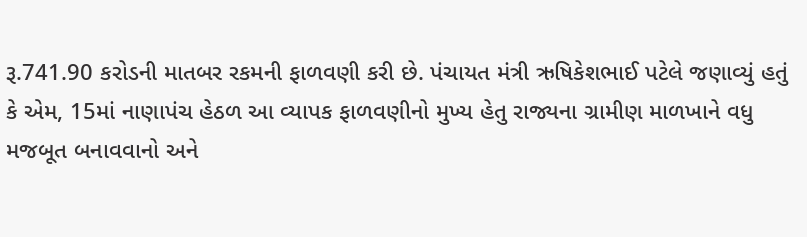રૂ.741.90 કરોડની માતબર રકમની ફાળવણી કરી છે. પંચાયત મંત્રી ઋષિકેશભાઈ પટેલે જણાવ્યું હતું કે એમ, 15માં નાણાપંચ હેઠળ આ વ્યાપક ફાળવણીનો મુખ્ય હેતુ રાજ્યના ગ્રામીણ માળખાને વધુ મજબૂત બનાવવાનો અને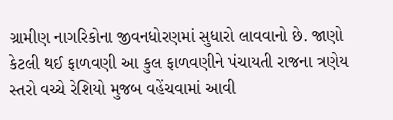ગ્રામીણ નાગરિકોના જીવનધોરણમાં સુધારો લાવવાનો છે. જાણો કેટલી થઈ ફાળવણી આ કુલ ફાળવણીને પંચાયતી રાજના ત્રણેય સ્તરો વચ્ચે રેશિયો મુજબ વહેંચવામાં આવી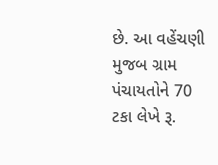છે. આ વહેંચણી મુજબ ગ્રામ પંચાયતોને 70 ટકા લેખે રૂ.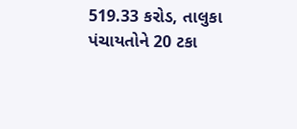519.33 કરોડ, તાલુકા પંચાયતોને 20 ટકા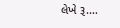લેખે રૂ.…